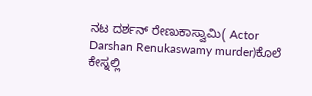ನಟ ದರ್ಶನ್ ರೇಣುಕಾಸ್ವಾಮಿ( Actor Darshan Renukaswamy murder)ಕೊಲೆ ಕೇಸ್ನಲ್ಲಿ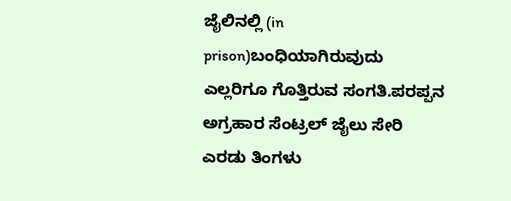ಜೈಲಿನಲ್ಲಿ (in prison)ಬಂಧಿಯಾಗಿರುವುದು ಎಲ್ಲರಿಗೂ ಗೊತ್ತಿರುವ ಸಂಗತಿ.ಪರಪ್ಪನ ಅಗ್ರಹಾರ ಸೆಂಟ್ರಲ್ ಜೈಲು ಸೇರಿ ಎರಡು ತಿಂಗಳು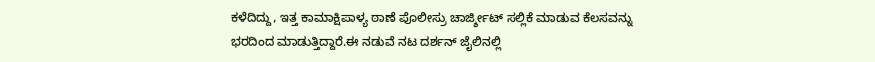ಕಳೆದಿದ್ದು, ಇತ್ತ ಕಾಮಾಕ್ಷಿಪಾಳ್ಯ ಠಾಣೆ ಪೊಲೀಸ್ರು ಚಾರ್ಜ್ಶೀಟ್ ಸಲ್ಲಿಕೆ ಮಾಡುವ ಕೆಲಸವನ್ನು ಭರದಿಂದ ಮಾಡುತ್ತಿದ್ದಾರೆ.ಈ ನಡುವೆ ನಟ ದರ್ಶನ್ ಜೈಲಿನಲ್ಲಿ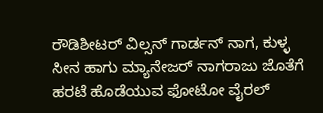ರೌಡಿಶೀಟರ್ ವಿಲ್ಸನ್ ಗಾರ್ಡನ್ ನಾಗ, ಕುಳ್ಳ ಸೀನ ಹಾಗು ಮ್ಯಾನೇಜರ್ ನಾಗರಾಜು ಜೊತೆಗೆ ಹರಟೆ ಹೊಡೆಯುವ ಫೋಟೋ ವೈರಲ್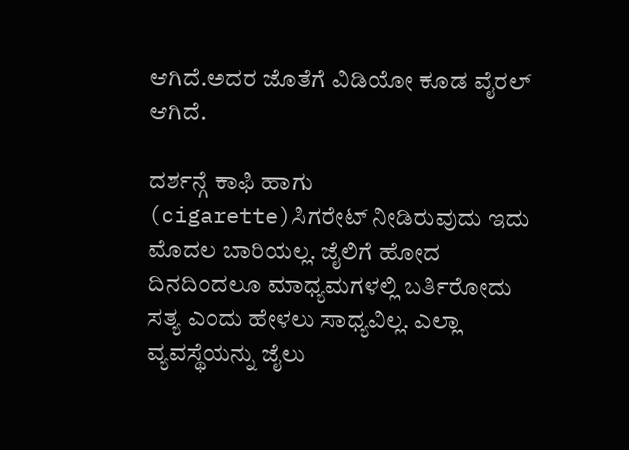ಆಗಿದೆ.ಅದರ ಜೊತೆಗೆ ವಿಡಿಯೋ ಕೂಡ ವೈರಲ್ ಆಗಿದೆ.

ದರ್ಶನ್ಗೆ ಕಾಫಿ ಹಾಗು (cigarette)ಸಿಗರೇಟ್ ನೀಡಿರುವುದು ಇದು ಮೊದಲ ಬಾರಿಯಲ್ಲ. ಜೈಲಿಗೆ ಹೋದ ದಿನದಿಂದಲೂ ಮಾಧ್ಯಮಗಳಲ್ಲಿ ಬರ್ತಿರೋದು ಸತ್ಯ ಎಂದು ಹೇಳಲು ಸಾಧ್ಯವಿಲ್ಲ. ಎಲ್ಲಾ ವ್ಯವಸ್ಥೆಯನ್ನು ಜೈಲು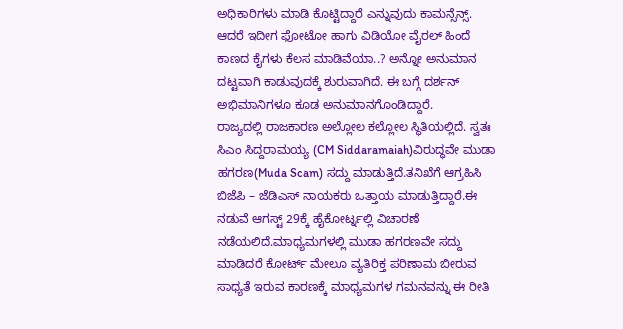ಅಧಿಕಾರಿಗಳು ಮಾಡಿ ಕೊಟ್ಟಿದ್ದಾರೆ ಎನ್ನುವುದು ಕಾಮನ್ಸೆನ್ಸ್. ಆದರೆ ಇದೀಗ ಫೋಟೋ ಹಾಗು ವಿಡಿಯೋ ವೈರಲ್ ಹಿಂದೆ ಕಾಣದ ಕೈಗಳು ಕೆಲಸ ಮಾಡಿವೆಯಾ..? ಅನ್ನೋ ಅನುಮಾನ ದಟ್ಟವಾಗಿ ಕಾಡುವುದಕ್ಕೆ ಶುರುವಾಗಿದೆ. ಈ ಬಗ್ಗೆ ದರ್ಶನ್ ಅಭಿಮಾನಿಗಳೂ ಕೂಡ ಅನುಮಾನಗೊಂಡಿದ್ದಾರೆ.
ರಾಜ್ಯದಲ್ಲಿ ರಾಜಕಾರಣ ಅಲ್ಲೋಲ ಕಲ್ಲೋಲ ಸ್ಥಿತಿಯಲ್ಲಿದೆ. ಸ್ವತಃ ಸಿಎಂ ಸಿದ್ದರಾಮಯ್ಯ (CM Siddaramaiah)ವಿರುದ್ಧವೇ ಮುಡಾ ಹಗರಣ(Muda Scam) ಸದ್ದು ಮಾಡುತ್ತಿದೆ.ತನಿಖೆಗೆ ಆಗ್ರಹಿಸಿ ಬಿಜೆಪಿ – ಜೆಡಿಎಸ್ ನಾಯಕರು ಒತ್ತಾಯ ಮಾಡುತ್ತಿದ್ದಾರೆ.ಈ ನಡುವೆ ಆಗಸ್ಟ್ 29ಕ್ಕೆ ಹೈಕೋರ್ಟ್ನಲ್ಲಿ ವಿಚಾರಣೆ ನಡೆಯಲಿದೆ.ಮಾಧ್ಯಮಗಳಲ್ಲಿ ಮುಡಾ ಹಗರಣವೇ ಸದ್ದು ಮಾಡಿದರೆ ಕೋರ್ಟ್ ಮೇಲೂ ವ್ಯತಿರಿಕ್ತ ಪರಿಣಾಮ ಬೀರುವ ಸಾಧ್ಯತೆ ಇರುವ ಕಾರಣಕ್ಕೆ ಮಾಧ್ಯಮಗಳ ಗಮನವನ್ನು ಈ ರೀತಿ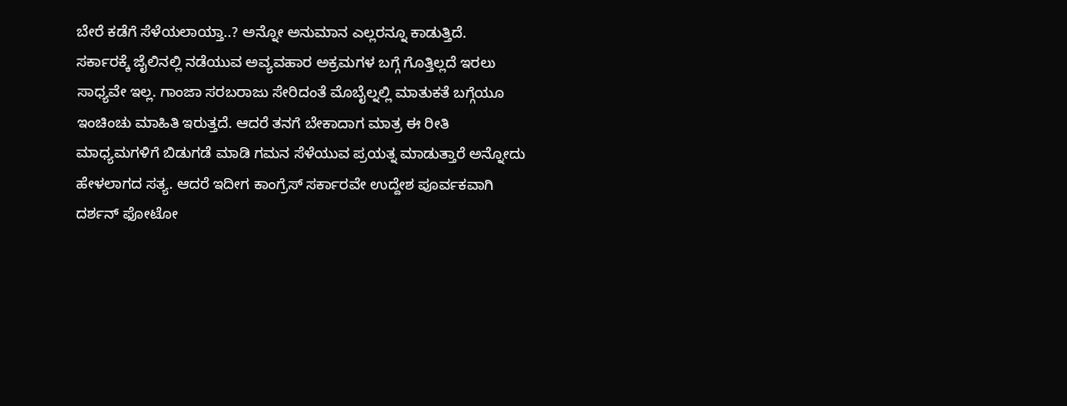ಬೇರೆ ಕಡೆಗೆ ಸೆಳೆಯಲಾಯ್ತಾ..? ಅನ್ನೋ ಅನುಮಾನ ಎಲ್ಲರನ್ನೂ ಕಾಡುತ್ತಿದೆ.
ಸರ್ಕಾರಕ್ಕೆ ಜೈಲಿನಲ್ಲಿ ನಡೆಯುವ ಅವ್ಯವಹಾರ ಅಕ್ರಮಗಳ ಬಗ್ಗೆ ಗೊತ್ತಿಲ್ಲದೆ ಇರಲು ಸಾಧ್ಯವೇ ಇಲ್ಲ. ಗಾಂಜಾ ಸರಬರಾಜು ಸೇರಿದಂತೆ ಮೊಬೈಲ್ನಲ್ಲಿ ಮಾತುಕತೆ ಬಗ್ಗೆಯೂ ಇಂಚಿಂಚು ಮಾಹಿತಿ ಇರುತ್ತದೆ. ಆದರೆ ತನಗೆ ಬೇಕಾದಾಗ ಮಾತ್ರ ಈ ರೀತಿ ಮಾಧ್ಯಮಗಳಿಗೆ ಬಿಡುಗಡೆ ಮಾಡಿ ಗಮನ ಸೆಳೆಯುವ ಪ್ರಯತ್ನ ಮಾಡುತ್ತಾರೆ ಅನ್ನೋದು ಹೇಳಲಾಗದ ಸತ್ಯ. ಆದರೆ ಇದೀಗ ಕಾಂಗ್ರೆಸ್ ಸರ್ಕಾರವೇ ಉದ್ದೇಶ ಪೂರ್ವಕವಾಗಿ ದರ್ಶನ್ ಫೋಟೋ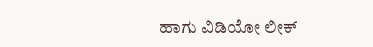ಹಾಗು ವಿಡಿಯೋ ಲೀಕ್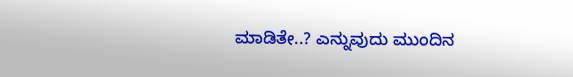ಮಾಡಿತೇ..? ಎನ್ನುವುದು ಮುಂದಿನ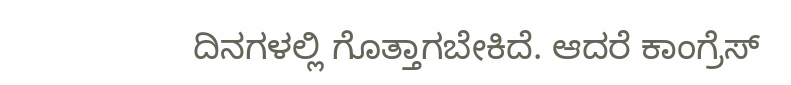ದಿನಗಳಲ್ಲಿ ಗೊತ್ತಾಗಬೇಕಿದೆ. ಆದರೆ ಕಾಂಗ್ರೆಸ್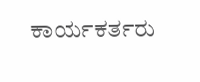ಕಾರ್ಯಕರ್ತರು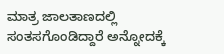ಮಾತ್ರ ಜಾಲತಾಣದಲ್ಲಿ ಸಂತಸಗೊಂಡಿದ್ದಾರೆ ಅನ್ನೋದಕ್ಕೆ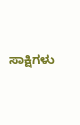ಸಾಕ್ಷಿಗಳು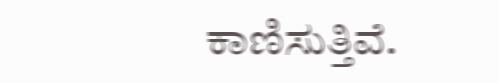ಕಾಣಿಸುತ್ತಿವೆ.